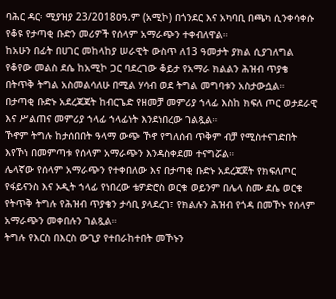ባሕር ዳር፡ ሚያዝያ 23/2018ዐዓ.ም (አሚኮ) በጎንደር እና አካባቢ በጫካ ሲንቀሳቀሱ የቆዩ የታጣቂ ቡድን መሪዎች የሰላም አማራጭን ተቀብለዋል።
ከአሁን በፊት በሀገር መከላከያ ሠራዊት ውስጥ ለ13 ዓመታት ያክል ሲያገለግል የቆየው መልስ ደሴ ከአሚኮ ጋር ባደረገው ቆይታ የአማራ ክልልን ሕዝብ ጥያቄ በትጥቅ ትግል አስመልሳለሁ በሚል ሃሳብ ወደ ትግል መግባቱን አስታውሷል።
በታጣቂ ቡድኑ አደረጃጃት ከብርጌድ የዘመቻ መምሪያ ኀላፊ እስከ ክፍለ ጦር ወታደራዊ እና ሥልጠና መምሪያ ኀላፊ ኀላፊነት እንደነበረው ገልጿል።
ኾኖም ትግሉ ከታሰበበት ዓላማ ውጭ ኾኖ የግለሰብ ጥቅም ብቻ የሚስተናገድበት እየኾነ በመምጣቱ የሰላም አማራጭን እንዳስቀደመ ተናግሯል።
ሌላኛው የሰላም አማራጭን የተቀበለው እና በታጣቂ ቡድኑ አደረጃጀት የክፍለጦር የፋይናንስ እና ኦዲት ኀላፊ የነበረው ቴዎድሮስ ወርቁ ወይንም በሌላ ስሙ ደሴ ወርቁ የትጥቅ ትግሉ የሕዝብ ጥያቄን ታሳቢ ያላደረገ፣ የክልሉን ሕዝብ የጎዳ በመኾኑ የሰላም አማራጭን መቀበሉን ገልጿል።
ትግሉ የእርስ በእርስ ውጊያ የተበራከተበት መኾኑን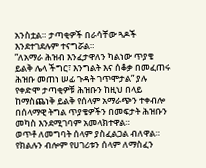አንስቷል። ታጣቂዎች በራሳቸው ጓዶች እንደተገደሉም ተናግሯል።
”ለአማራ ሕዝብ እንፈታዋለን ካልነው ጥያቄ ይልቅ ሌላ ችግር፣ እንግልት እና ሰቆቃ በመፈጠሩ ሕዝቡ መጠነ ሠፊ ጉዳት ገጥሞታል” ያሉ የቀድሞ ታጣቂዎቹ ሕዝቡን ከዚህ በላይ ከማስጨነቅ ይልቅ የሰላም አማራጭን ተቀብሎ በሰላማዊ ትግል ጥያቄዎችን በመፍታት ሕዝቡን መካስ እንደሚገባም አመላክተዋል።
ወጥቶ ለመግባት ሰላም ያስፈልጋል ብለዋል። የክልሉን ብሎም የሀገሪቱን ሰላም ለማስፈን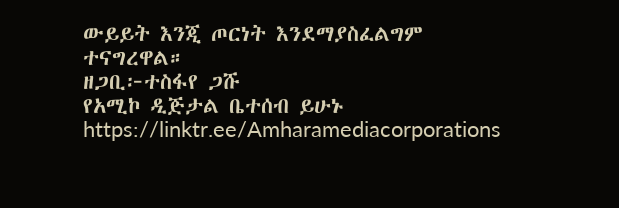ውይይት እንጂ ጦርነት እንደማያስፈልግም ተናግረዋል።
ዘጋቢ፦ተስፋየ ጋሹ
የአሚኮ ዲጅታል ቤተሰብ ይሁኑ
https://linktr.ee/Amharamediacorporations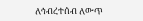ለኅብረተሰብ ለውጥ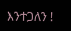እንተጋለን !